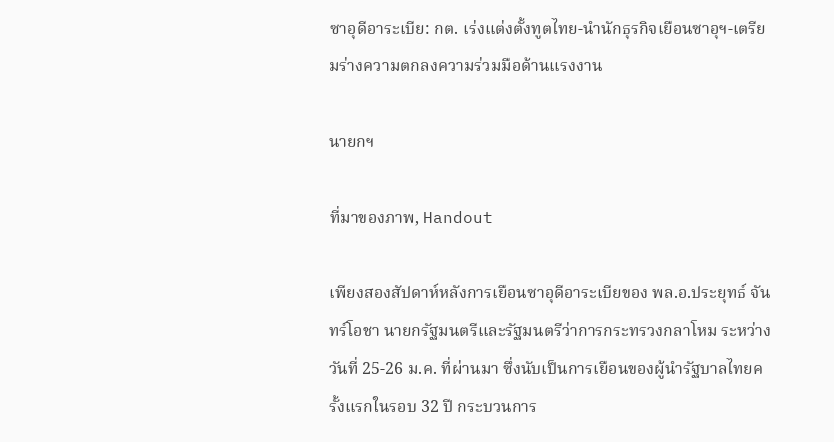ซาอุดีอาระเบีย: กต. เร่งแต่งตั้งทูตไทย-นำนักธุรกิจเยือนซาอุฯ-เตรียมร่างความตกลงความร่วมมือด้านแรงงาน

นายกฯ

ที่มาของภาพ, Handout

เพียงสองสัปดาห์หลังการเยือนซาอุดีอาระเบียของ พล.อ.ประยุทธ์ จันทร์โอชา นายกรัฐมนตรีและรัฐมนตรีว่าการกระทรวงกลาโหม ระหว่างวันที่ 25-26 ม.ค. ที่ผ่านมา ซึ่งนับเป็นการเยือนของผู้นำรัฐบาลไทยครั้งแรกในรอบ 32 ปี กระบวนการ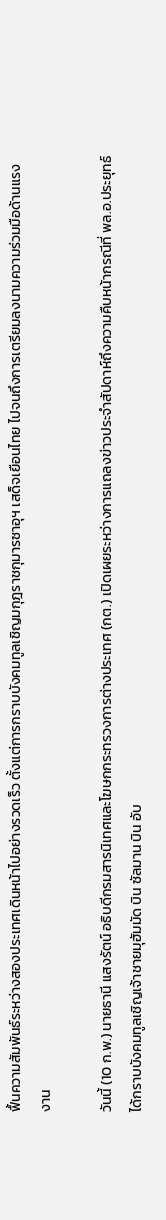ฟื้นความสัมพันธ์ระหว่างสองประเทศเดินหน้าไปอย่างรวดเร็ว ตั้งแต่การกราบบังคมทูลเชิญมกุฎราชกุมารซาอุฯ เสด็จเยือนไทย ไปจนถึงการเตรียมลงนามความร่วมมือด้านแรงงาน

วันนี้ (10 ก.พ.) นายธานี แสงรัตน์ อธิบดีกรมสารนิเทศและโฆษกกระทรวงการต่างประเทศ (กต.) เปิดเผยระหว่างการแถลงข่าวประจำสัปดาห์ถึงความคืบหน้ากรณีที่ พล.อ.ประยุทธ์ ได้กราบบังคมทูลเชิญเจ้าชายมุฮัมมัด บิน ซัลมาน บิน อับ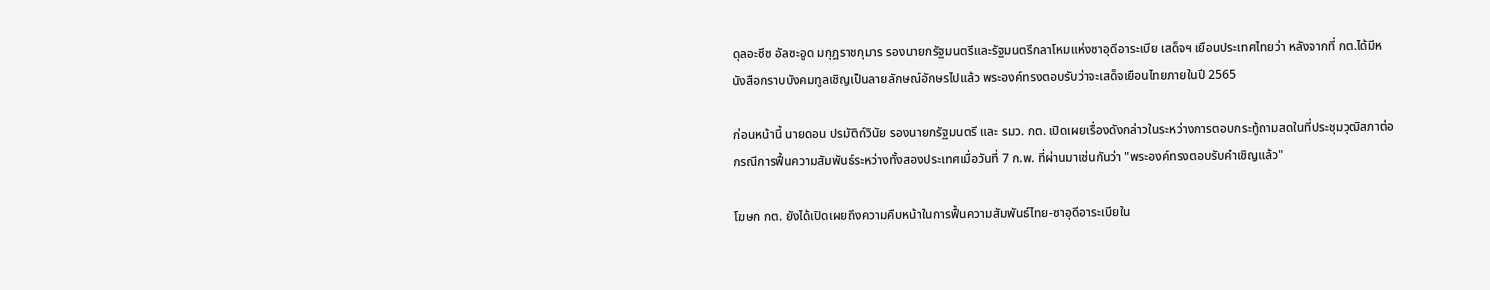ดุลอะซีซ อัลซะอูด มกุฎราชกุมาร รองนายกรัฐมนตรีและรัฐมนตรีกลาโหมแห่งซาอุดีอาระเบีย เสด็จฯ เยือนประเทศไทยว่า หลังจากที่ กต.ได้มีหนังสือกราบบังคมทูลเชิญเป็นลายลักษณ์อักษรไปแล้ว พระองค์ทรงตอบรับว่าจะเสด็จเยือนไทยภายในปี 2565

ก่อนหน้านี้ นายดอน ปรมัติถ์วินัย รองนายกรัฐมนตรี และ รมว. กต. เปิดเผยเรื่องดังกล่าวในระหว่างการตอบกระทู้ถามสดในที่ประชุมวุฒิสภาต่อกรณีการฟื้นความสัมพันธ์ระหว่างทั้งสองประเทศเมื่อวันที่ 7 ก.พ. ที่ผ่านมาเช่นกันว่า "พระองค์ทรงตอบรับคำเชิญแล้ว"

โฆษก กต. ยังได้เปิดเผยถึงความคืบหน้าในการฟื้นความสัมพันธ์ไทย-ซาอุดีอาระเบียใน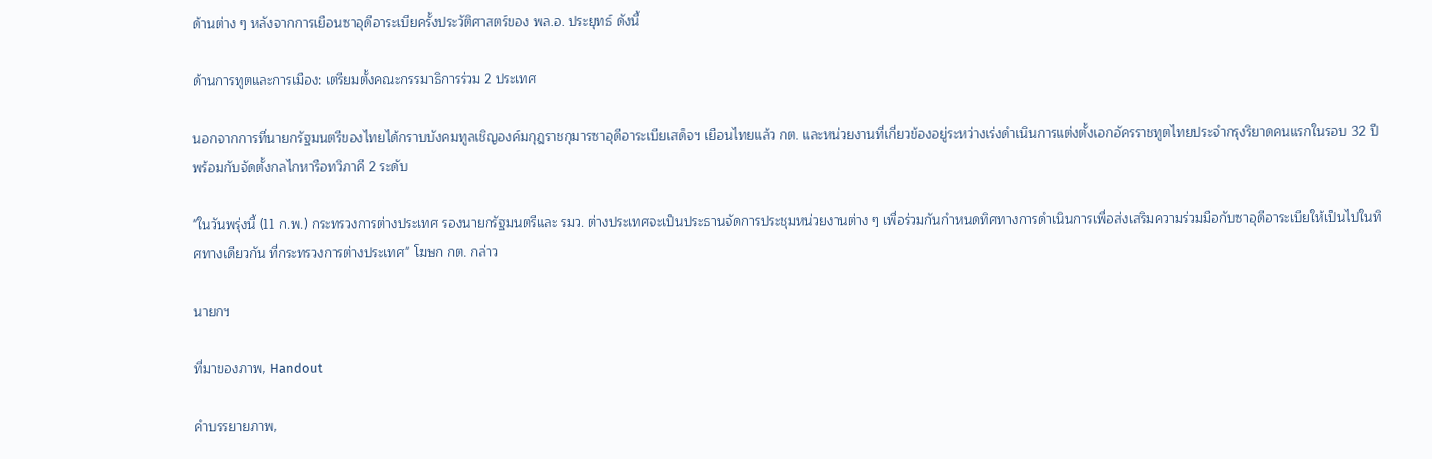ด้านต่าง ๆ หลังจากการเยือนซาอุดีอาระเบียครั้งประวัติศาสตร์ของ พล.อ. ประยุทธ์ ดังนี้

ด้านการทูตและการเมือง: เตรียมตั้งคณะกรรมาธิการร่วม 2 ประเทศ

นอกจากการที่นายกรัฐมนตรีของไทยได้กราบบังคมทูลเชิญองค์มกุฎราชกุมารซาอุดีอาระเบียเสด็จฯ เยือนไทยแล้ว กต. และหน่วยงานที่เกี่ยวข้องอยู่ระหว่างเร่งดำเนินการแต่งตั้งเอกอัครราชทูตไทยประจำกรุงริยาดคนแรกในรอบ 32 ปี พร้อมกับจัดตั้งกลไกหารือทวิภาคี 2 ระดับ

"ในวันพรุ่งนี้ (11 ก.พ.) กระทรวงการต่างประเทศ รองนายกรัฐมนตรีและ รมว. ต่างประเทศจะเป็นประธานจัดการประชุมหน่วยงานต่าง ๆ เพื่อร่วมกันกำหนดทิศทางการดำเนินการเพื่อส่งเสริมความร่วมมือกับซาอุดีอาระเบียให้เป็นไปในทิศทางเดียวกัน ที่กระทรวงการต่างประเทศ" โฆษก กต. กล่าว

นายกฯ

ที่มาของภาพ, Handout

คำบรรยายภาพ,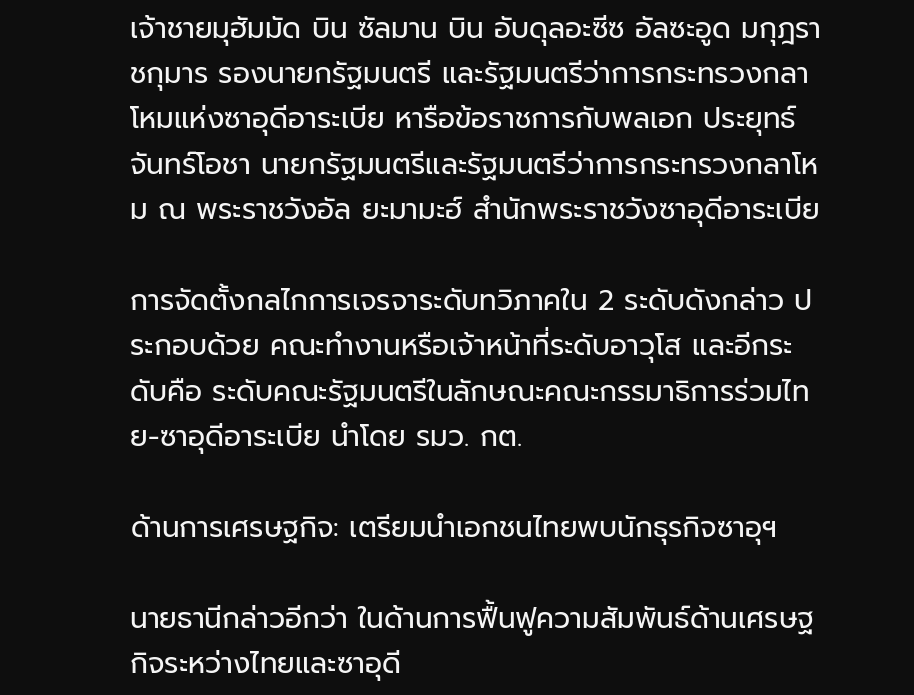เจ้าชายมุฮัมมัด บิน ซัลมาน บิน อับดุลอะซีซ อัลซะอูด มกุฎราชกุมาร รองนายกรัฐมนตรี และรัฐมนตรีว่าการกระทรวงกลาโหมแห่งซาอุดีอาระเบีย หารือข้อราชการกับพลเอก ประยุทธ์ จันทร์โอชา นายกรัฐมนตรีและรัฐมนตรีว่าการกระทรวงกลาโหม ณ พระราชวังอัล ยะมามะฮ์ สำนักพระราชวังซาอุดีอาระเบีย

การจัดตั้งกลไกการเจรจาระดับทวิภาคใน 2 ระดับดังกล่าว ประกอบด้วย คณะทำงานหรือเจ้าหน้าที่ระดับอาวุโส และอีกระดับคือ ระดับคณะรัฐมนตรีในลักษณะคณะกรรมาธิการร่วมไทย-ซาอุดีอาระเบีย นำโดย รมว. กต.

ด้านการเศรษฐกิจ: เตรียมนำเอกชนไทยพบนักธุรกิจซาอุฯ

นายธานีกล่าวอีกว่า ในด้านการฟื้นฟูความสัมพันธ์ด้านเศรษฐกิจระหว่างไทยและซาอุดี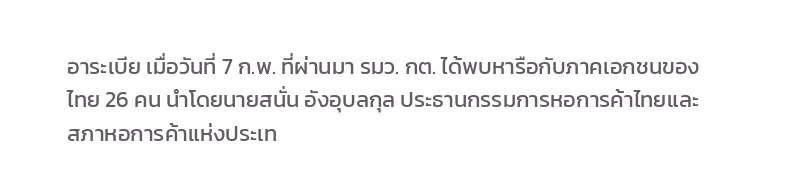อาระเบีย เมื่อวันที่ 7 ก.พ. ที่ผ่านมา รมว. กต. ได้พบหารือกับภาคเอกชนของไทย 26 คน นำโดยนายสนั่น อังอุบลกุล ประธานกรรมการหอการค้าไทยและสภาหอการค้าแห่งประเท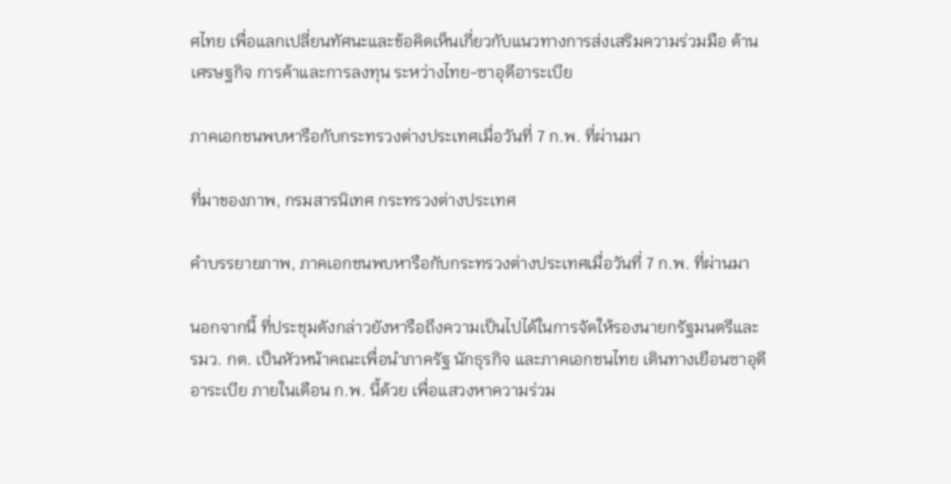ศไทย เพื่อแลกเปลี่ยนทัศนะและข้อคิดเห็นเกี่ยวกับแนวทางการส่งเสริมความร่วมมือ ด้านเศรษฐกิจ การค้าและการลงทุน ระหว่างไทย-ซาอุดีอาระเบีย

ภาคเอกชนพบหารือกับกระทรวงต่างประเทศเมื่อวันที่ 7 ก.พ. ที่ผ่านมา

ที่มาของภาพ, กรมสารนิเทศ กระทรวงต่างประเทศ

คำบรรยายภาพ, ภาคเอกชนพบหารือกับกระทรวงต่างประเทศเมื่อวันที่ 7 ก.พ. ที่ผ่านมา

นอกจากนี้ ที่ประชุมดังกล่าวยังหารือถึงความเป็นไปได้ในการจัดให้รองนายกรัฐมนตรีและ รมว. กต. เป็นหัวหน้าคณะเพื่อนำภาครัฐ นักธุรกิจ และภาคเอกชนไทย เดินทางเยือนซาอุดีอาระเบีย ภายในเดือน ก.พ. นี้ด้วย เพื่อแสวงหาความร่วม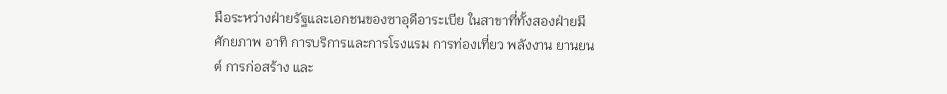มือระหว่างฝ่ายรัฐและเอกชนของซาอุดีอาระเบีย ในสาขาที่ทั้งสองฝ่ายมีศักยภาพ อาทิ การบริการและการโรงแรม การท่องเที่ยว พลังงาน ยานยนต์ การก่อสร้าง และ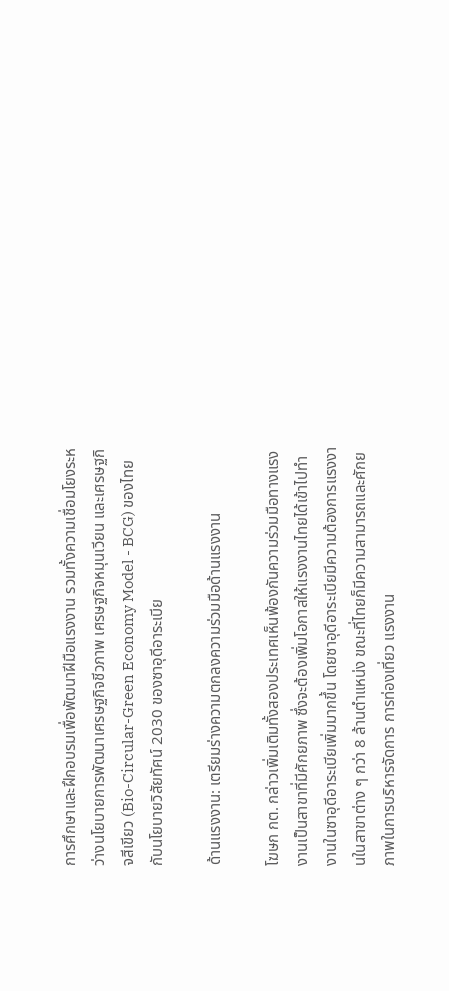การศึกษาและฝึกอบรมเพื่อพัฒนาฝีมือแรงงาน รวมทั้งความเชื่อมโยงระหว่างนโยบายการพัฒนาเศรษฐกิจชีวภาพ เศรษฐกิจหมุนเวียน และเศรษฐกิจสีเขียว (Bio-Circular-Green Economy Model - BCG) ของไทยกับนโยบายวิสัยทัศน์ 2030 ของซาอุดีอาระเบีย

ด้านแรงงาน: เตรียมร่างความตกลงความร่วมมือด้านแรงงาน

โฆษก กต. กล่าวเพิ่มเติมทั้งสองประเทศเห็นพ้องกันความร่วมมือทางแรงงานเป็นสาขาที่มีศักยภาพ ซึ่งจะต้องเพิ่มโอกาสให้แรงงานไทยได้เข้าไปทำงานในซาอุดีอาระเบียเพิ่มมากขึ้น โดยซาอุดีอาระเบียมีความต้องการแรงงานในสาขาต่าง ๆ กว่า 8 ล้านตำแหน่ง ขณะที่ไทยก็มีความสามารถและศักยภาพในการบริหารจัดการ การท่องเที่ยว แรงงาน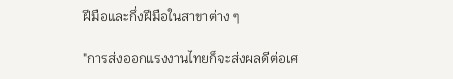ฝีมือและกึ่งฝีมือในสาขาต่าง ๆ

"การส่งออกแรงงานไทยก็จะส่งผลดีต่อเศ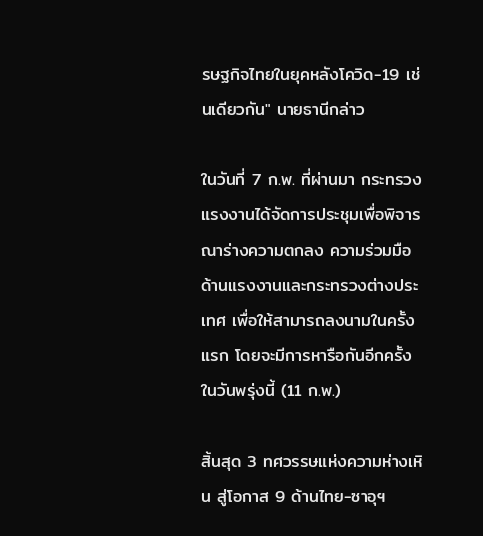รษฐกิจไทยในยุคหลังโควิด-19 เช่นเดียวกัน" นายธานีกล่าว

ในวันที่ 7 ก.พ. ที่ผ่านมา กระทรวงแรงงานได้จัดการประชุมเพื่อพิจารณาร่างความตกลง ความร่วมมือด้านแรงงานและกระทรวงต่างประเทศ เพื่อให้สามารถลงนามในครั้งแรก โดยจะมีการหารือกันอีกครั้งในวันพรุ่งนี้ (11 ก.พ.)

สิ้นสุด 3 ทศวรรษแห่งความห่างเหิน สู่โอกาส 9 ด้านไทย-ซาอุฯ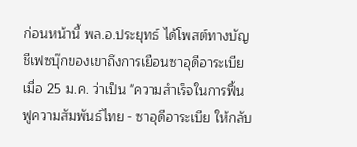ก่อนหน้านี้ พล.อ.ประยุทธ์ ได้โพสต์ทางบัญชีเฟซบุ๊กของเขาถึงการเยือนซาอุดีอาระเบียเมื่อ 25 ม.ค. ว่าเป็น "ความสำเร็จในการฟื้นฟูความสัมพันธ์ไทย - ซาอุดีอาระเบีย ให้กลับ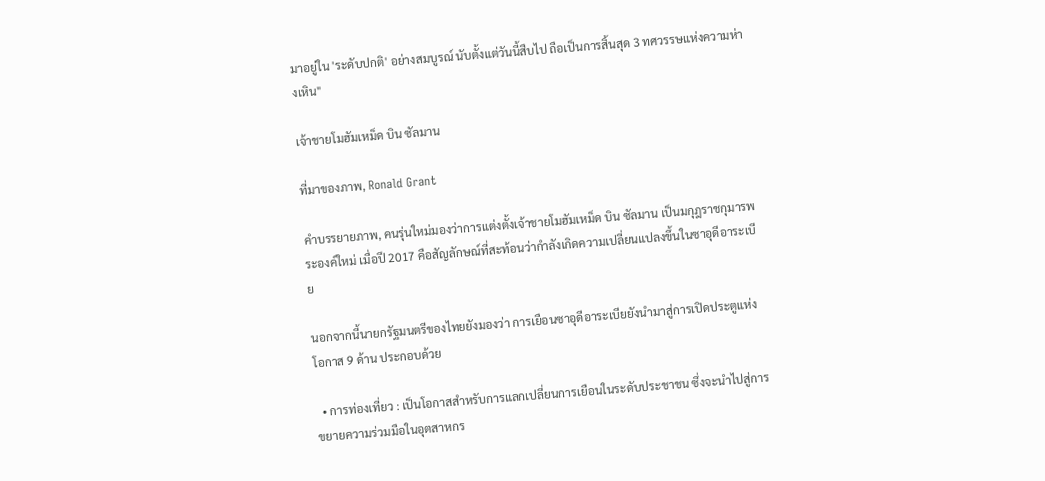มาอยู่ใน 'ระดับปกติ' อย่างสมบูรณ์ นับตั้งแต่วันนี้สืบไป ถือเป็นการสิ้นสุด 3 ทศวรรษแห่งความห่างเหิน"

เจ้าชายโมฮัมเหม็ด บิน ซัลมาน

ที่มาของภาพ, Ronald Grant

คำบรรยายภาพ, คนรุ่นใหม่มองว่าการแต่งตั้งเจ้าชายโมฮัมเหม็ด บิน ซัลมาน เป็นมกุฎราชกุมารพระองค์ใหม่ เมื่อปี 2017 คือสัญลักษณ์ที่สะท้อนว่ากำลังเกิดความเปลี่ยนแปลงขึ้นในซาอุดีอาระเบีย

นอกจากนี้นายกรัฐมนตรีของไทยยังมองว่า การเยือนซาอุดีอาระเบียยังนำมาสู่การเปิดประตูแห่งโอกาส 9 ด้าน ประกอบด้วย

  • การท่องเที่ยว : เป็นโอกาสสำหรับการแลกเปลี่ยนการเยือนในระดับประชาชน ซึ่งจะนำไปสู่การขยายความร่วมมือในอุตสาหกร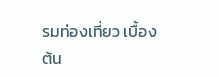รมท่องเที่ยว เบื้องต้น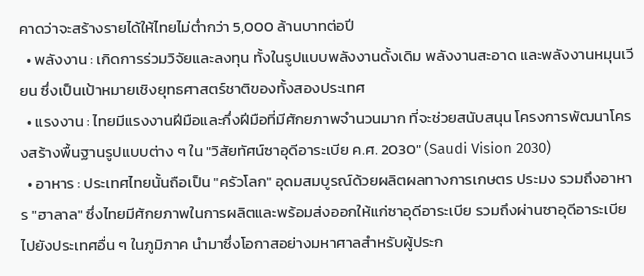คาดว่าจะสร้างรายได้ให้ไทยไม่ต่ำกว่า 5,000 ล้านบาทต่อปี
  • พลังงาน : เกิดการร่วมวิจัยและลงทุน ทั้งในรูปแบบพลังงานดั้งเดิม พลังงานสะอาด และพลังงานหมุนเวียน ซึ่งเป็นเป้าหมายเชิงยุทธศาสตร์ชาติของทั้งสองประเทศ
  • แรงงาน : ไทยมีแรงงานฝีมือและกึ่งฝีมือที่มีศักยภาพจำนวนมาก ที่จะช่วยสนับสนุน โครงการพัฒนาโครงสร้างพื้นฐานรูปแบบต่าง ๆ ใน "วิสัยทัศน์ซาอุดีอาระเบีย ค.ศ. 2030" (Saudi Vision 2030)
  • อาหาร : ประเทศไทยนั้นถือเป็น "ครัวโลก" อุดมสมบูรณ์ด้วยผลิตผลทางการเกษตร ประมง รวมถึงอาหาร "ฮาลาล" ซึ่งไทยมีศักยภาพในการผลิตและพร้อมส่งออกให้แก่ซาอุดีอาระเบีย รวมถึงผ่านซาอุดีอาระเบียไปยังประเทศอื่น ๆ ในภูมิภาค นำมาซึ่งโอกาสอย่างมหาศาลสำหรับผู้ประก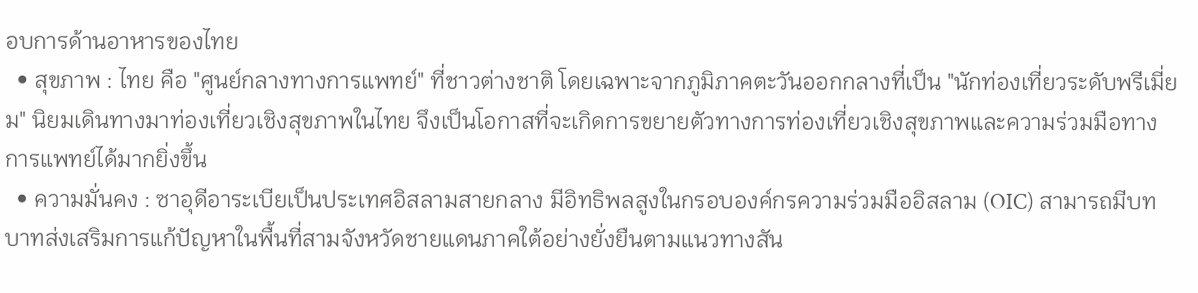อบการด้านอาหารของไทย
  • สุขภาพ : ไทย คือ "ศูนย์กลางทางการแพทย์" ที่ชาวต่างชาติ โดยเฉพาะจากภูมิภาคตะวันออกกลางที่เป็น "นักท่องเที่ยวระดับพรีเมี่ยม" นิยมเดินทางมาท่องเที่ยวเชิงสุขภาพในไทย จึงเป็นโอกาสที่จะเกิดการขยายตัวทางการท่องเที่ยวเชิงสุขภาพและความร่วมมือทางการแพทย์ได้มากยิ่งขึ้น
  • ความมั่นคง : ซาอุดีอาระเบียเป็นประเทศอิสลามสายกลาง มีอิทธิพลสูงในกรอบองค์กรความร่วมมืออิสลาม (OIC) สามารถมีบทบาทส่งเสริมการแก้ปัญหาในพื้นที่สามจังหวัดชายแดนภาคใต้อย่างยั่งยืนตามแนวทางสัน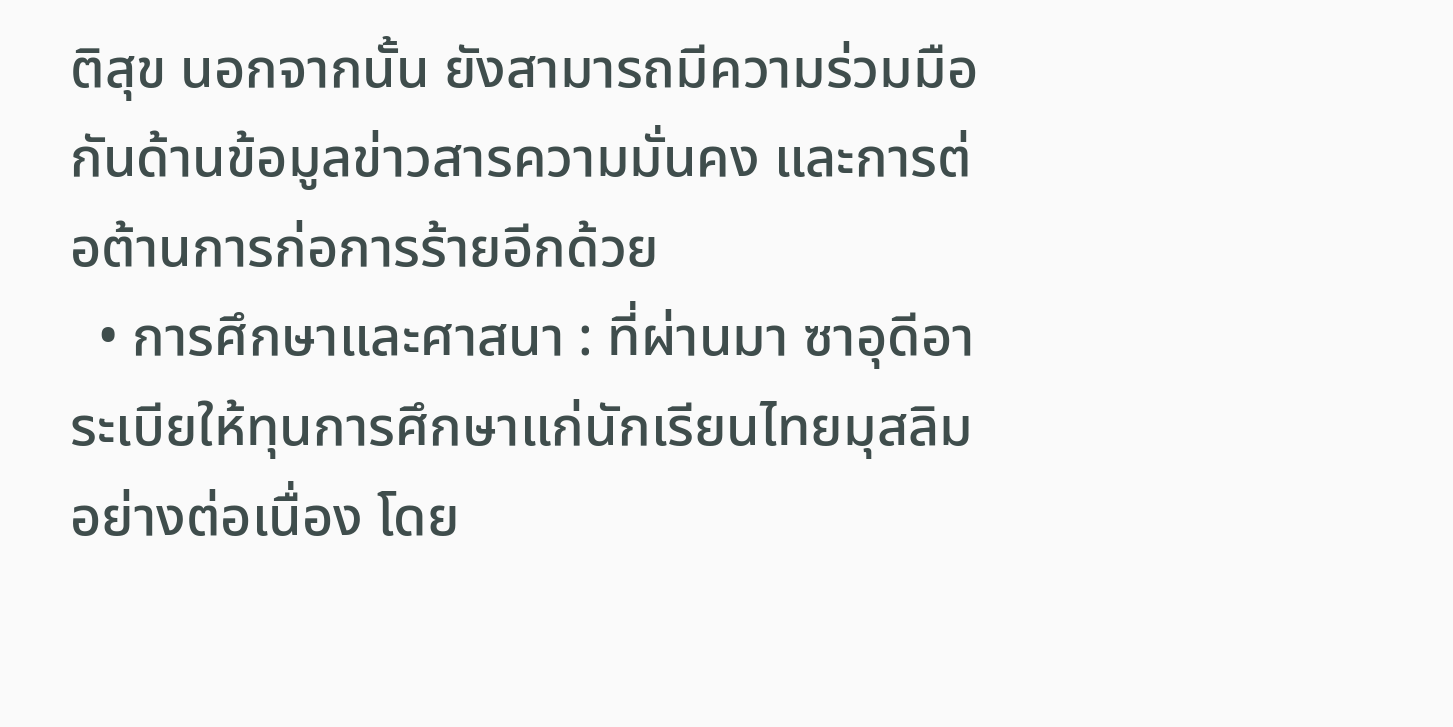ติสุข นอกจากนั้น ยังสามารถมีความร่วมมือกันด้านข้อมูลข่าวสารความมั่นคง และการต่อต้านการก่อการร้ายอีกด้วย
  • การศึกษาและศาสนา : ที่ผ่านมา ซาอุดีอาระเบียให้ทุนการศึกษาแก่นักเรียนไทยมุสลิมอย่างต่อเนื่อง โดย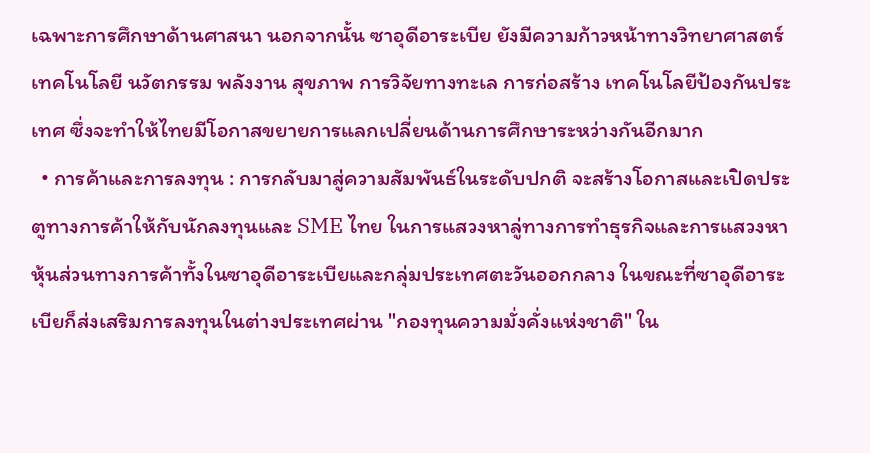เฉพาะการศึกษาด้านศาสนา นอกจากนั้น ซาอุดีอาระเบีย ยังมีความก้าวหน้าทางวิทยาศาสตร์ เทคโนโลยี นวัตกรรม พลังงาน สุขภาพ การวิจัยทางทะเล การก่อสร้าง เทคโนโลยีป้องกันประเทศ ซึ่งจะทำให้ไทยมีโอกาสขยายการแลกเปลี่ยนด้านการศึกษาระหว่างกันอีกมาก
  • การค้าและการลงทุน : การกลับมาสู่ความสัมพันธ์ในระดับปกติ จะสร้างโอกาสและเปิดประตูทางการค้าให้กับนักลงทุนและ SME ไทย ในการแสวงหาลู่ทางการทำธุรกิจและการแสวงหาหุ้นส่วนทางการค้าทั้งในซาอุดีอาระเบียและกลุ่มประเทศตะวันออกกลาง ในขณะที่ซาอุดีอาระเบียก็ส่งเสริมการลงทุนในต่างประเทศผ่าน "กองทุนความมั่งคั่งแห่งชาติ" ใน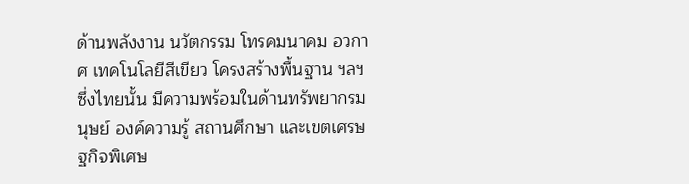ด้านพลังงาน นวัตกรรม โทรคมนาคม อวกาศ เทคโนโลยีสีเขียว โครงสร้างพื้นฐาน ฯลฯ ซึ่งไทยนั้น มีความพร้อมในด้านทรัพยากรมนุษย์ องค์ความรู้ สถานศึกษา และเขตเศรษฐกิจพิเศษ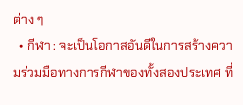ต่าง ๆ
  • กีฬา : จะเป็นโอกาสอันดีในการสร้างความร่วมมือทางการกีฬาของทั้งสองประเทศ ที่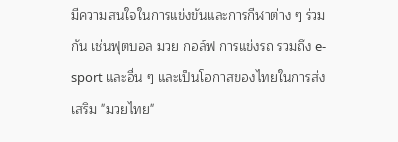มีความสนใจในการแข่งขันและการกีฬาต่าง ๆ ร่วมกัน เช่นฟุตบอล มวย กอล์ฟ การแข่งรถ รวมถึง e-sport และอื่น ๆ และเป็นโอกาสของไทยในการส่งเสริม "มวยไทย"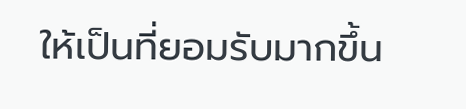ให้เป็นที่ยอมรับมากขึ้น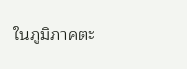ในภูมิภาคตะ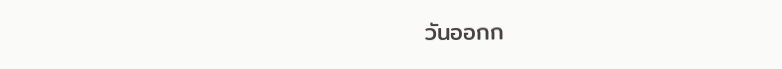วันออกก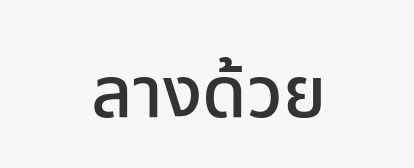ลางด้วย